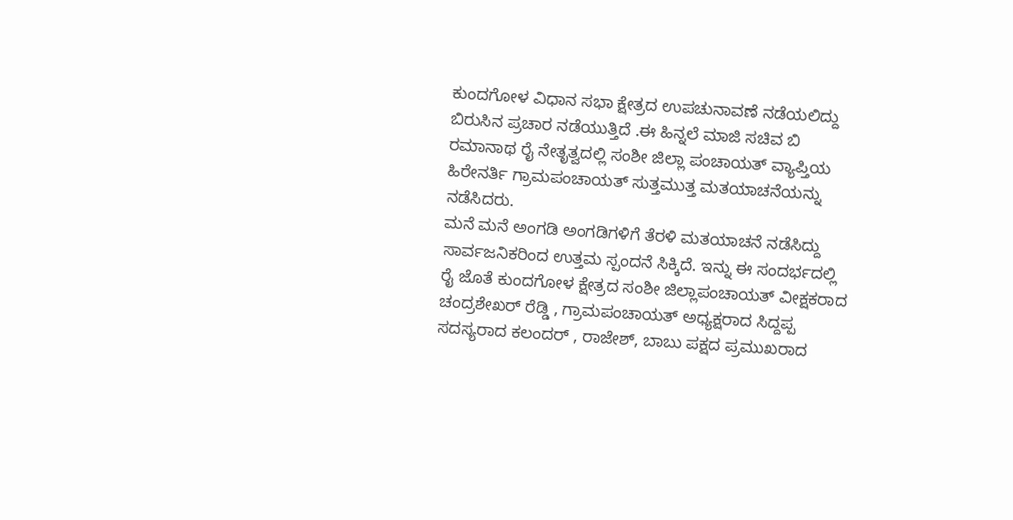ಕುಂದಗೋಳ ವಿಧಾನ ಸಭಾ ಕ್ಷೇತ್ರದ ಉಪಚುನಾವಣೆ ನಡೆಯಲಿದ್ದು ಬಿರುಸಿನ ಪ್ರಚಾರ ನಡೆಯುತ್ತಿದೆ .ಈ ಹಿನ್ನಲೆ ಮಾಜಿ ಸಚಿವ ಬಿ ರಮಾನಾಥ ರೈ ನೇತೃತ್ವದಲ್ಲಿ ಸಂಶೀ ಜಿಲ್ಲಾ ಪಂಚಾಯತ್ ವ್ಯಾಪ್ತಿಯ ಹಿರೇನರ್ತಿ ಗ್ರಾಮಪಂಚಾಯತ್ ಸುತ್ತಮುತ್ತ ಮತಯಾಚನೆಯನ್ನು ನಡೆಸಿದರು.
ಮನೆ ಮನೆ ಅಂಗಡಿ ಅಂಗಡಿಗಳಿಗೆ ತೆರಳಿ ಮತಯಾಚನೆ ನಡೆಸಿದ್ದು ಸಾರ್ವಜನಿಕರಿಂದ ಉತ್ತಮ ಸ್ಪಂದನೆ ಸಿಕ್ಕಿದೆ. ಇನ್ನು ಈ ಸಂದರ್ಭದಲ್ಲಿ ರೈ ಜೊತೆ ಕುಂದಗೋಳ ಕ್ಷೇತ್ರದ ಸಂಶೀ ಜಿಲ್ಲಾಪಂಚಾಯತ್ ವೀಕ್ಷಕರಾದ ಚಂದ್ರಶೇಖರ್ ರೆಡ್ಡಿ , ಗ್ರಾಮಪಂಚಾಯತ್ ಅಧ್ಯಕ್ಷರಾದ ಸಿದ್ದಪ್ಪ ಸದಸ್ಯರಾದ ಕಲಂದರ್ , ರಾಜೇಶ್, ಬಾಬು ಪಕ್ಷದ ಪ್ರಮುಖರಾದ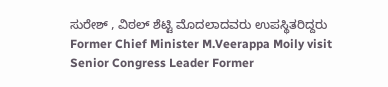ಸುರೇಶ್ , ವಿಠಲ್ ಶೆಟ್ಟಿ ಮೊದಲಾದವರು ಉಪಸ್ಥಿತರಿದ್ದರು
Former Chief Minister M.Veerappa Moily visit Senior Congress Leader Former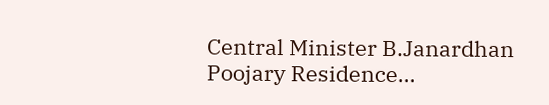Central Minister B.Janardhan Poojary Residence…